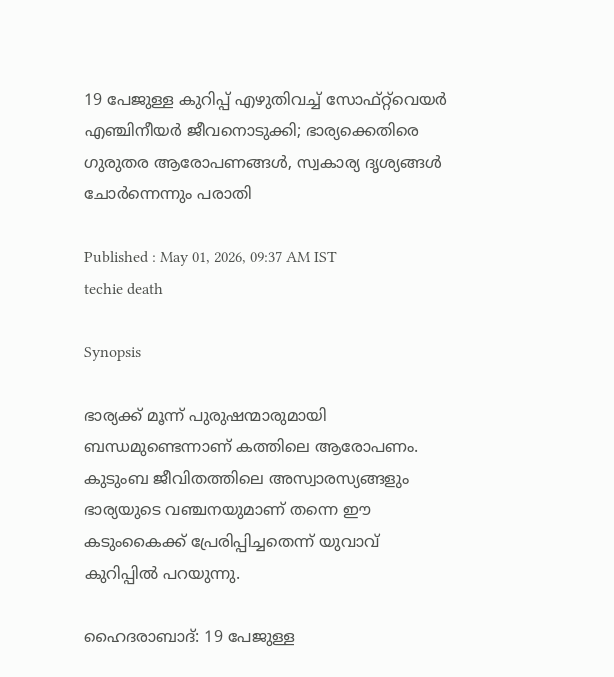19 പേജുള്ള കുറിപ്പ് എഴുതിവച്ച് സോഫ്റ്റ്‌വെയർ എഞ്ചിനീയർ ജീവനൊടുക്കി; ഭാര്യക്കെതിരെ ഗുരുതര ആരോപണങ്ങൾ, സ്വകാര്യ ദൃശ്യങ്ങൾ ചോർന്നെന്നും പരാതി

Published : May 01, 2026, 09:37 AM IST
techie death

Synopsis

ഭാര്യക്ക് മൂന്ന് പുരുഷന്മാരുമായി ബന്ധമുണ്ടെന്നാണ് കത്തിലെ ആരോപണം. കുടുംബ ജീവിതത്തിലെ അസ്വാരസ്യങ്ങളും ഭാര്യയുടെ വഞ്ചനയുമാണ് തന്നെ ഈ കടുംകൈക്ക് പ്രേരിപ്പിച്ചതെന്ന് യുവാവ് കുറിപ്പിൽ പറയുന്നു.

ഹൈദരാബാദ്: 19 പേജുള്ള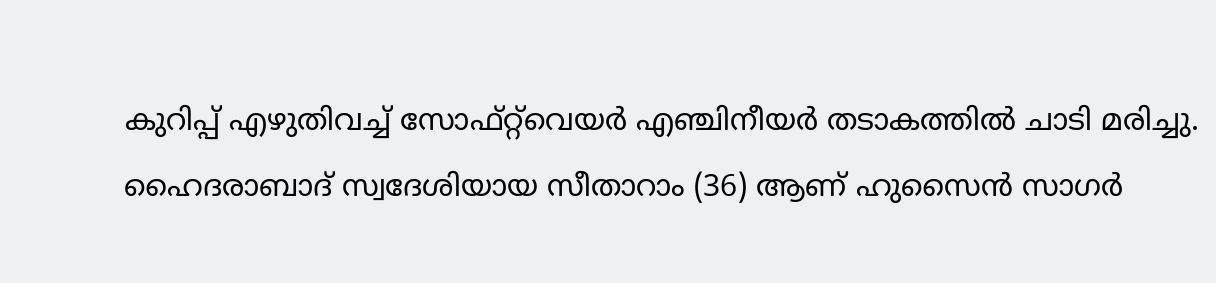കുറിപ്പ് എഴുതിവച്ച് സോഫ്റ്റ്‌വെയർ എഞ്ചിനീയർ തടാകത്തിൽ ചാടി മരിച്ചു. ഹൈദരാബാദ് സ്വദേശിയായ സീതാറാം (36) ആണ് ഹുസൈൻ സാഗർ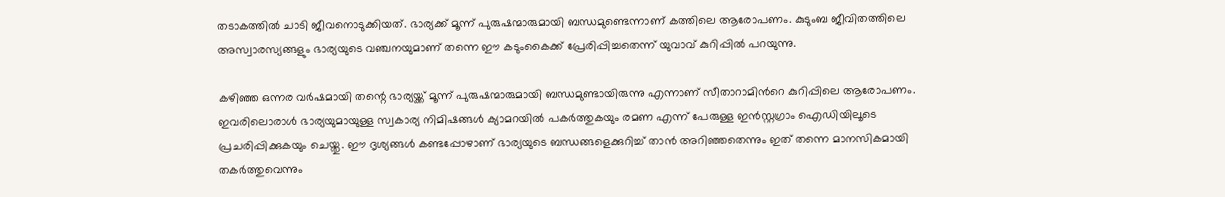തടാകത്തിൽ ചാടി ജീവനൊടുക്കിയത്. ഭാര്യക്ക് മൂന്ന് പുരുഷന്മാരുമായി ബന്ധമുണ്ടെന്നാണ് കത്തിലെ ആരോപണം. കുടുംബ ജീവിതത്തിലെ അസ്വാരസ്യങ്ങളും ഭാര്യയുടെ വഞ്ചനയുമാണ് തന്നെ ഈ കടുംകൈക്ക് പ്രേരിപ്പിച്ചതെന്ന് യുവാവ് കുറിപ്പിൽ പറയുന്നു.

കഴിഞ്ഞ ഒന്നര വർഷമായി തന്റെ ഭാര്യയ്ക്ക് മൂന്ന് പുരുഷന്മാരുമായി ബന്ധമുണ്ടായിരുന്നു എന്നാണ് സീതാറാമിന്‍റെ കുറിപ്പിലെ ആരോപണം. ഇവരിലൊരാൾ ഭാര്യയുമായുള്ള സ്വകാര്യ നിമിഷങ്ങൾ ക്യാമറയിൽ പകർത്തുകയും രമണ എന്ന് പേരുള്ള ഇൻസ്റ്റഗ്രാം ഐഡിയിലൂടെ പ്രചരിപ്പിക്കുകയും ചെയ്തു. ഈ ദൃശ്യങ്ങൾ കണ്ടപ്പോഴാണ് ഭാര്യയുടെ ബന്ധങ്ങളെക്കുറിച്ച് താൻ അറിഞ്ഞതെന്നും ഇത് തന്നെ മാനസികമായി തകർത്തുവെന്നും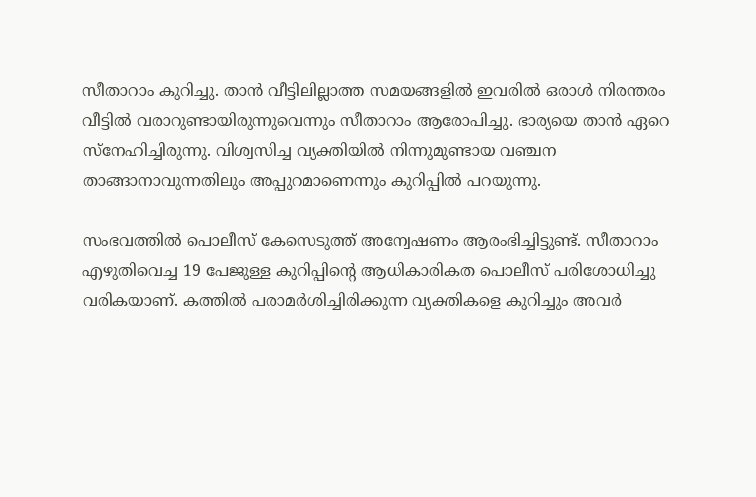സീതാറാം കുറിച്ചു. താൻ വീട്ടിലില്ലാത്ത സമയങ്ങളിൽ ഇവരിൽ ഒരാൾ നിരന്തരം വീട്ടിൽ വരാറുണ്ടായിരുന്നുവെന്നും സീതാറാം ആരോപിച്ചു. ഭാര്യയെ താൻ ഏറെ സ്നേഹിച്ചിരുന്നു. വിശ്വസിച്ച വ്യക്തിയിൽ നിന്നുമുണ്ടായ വഞ്ചന താങ്ങാനാവുന്നതിലും അപ്പുറമാണെന്നും കുറിപ്പിൽ പറയുന്നു.

സംഭവത്തിൽ പൊലീസ് കേസെടുത്ത് അന്വേഷണം ആരംഭിച്ചിട്ടുണ്ട്. സീതാറാം എഴുതിവെച്ച 19 പേജുള്ള കുറിപ്പിന്റെ ആധികാരികത പൊലീസ് പരിശോധിച്ചു വരികയാണ്. കത്തിൽ പരാമർശിച്ചിരിക്കുന്ന വ്യക്തികളെ കുറിച്ചും അവർ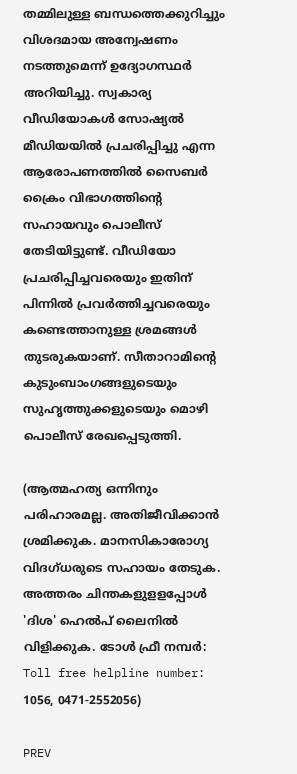തമ്മിലുള്ള ബന്ധത്തെക്കുറിച്ചും വിശദമായ അന്വേഷണം നടത്തുമെന്ന് ഉദ്യോഗസ്ഥർ അറിയിച്ചു. സ്വകാര്യ വീഡിയോകൾ സോഷ്യൽ മീഡിയയിൽ പ്രചരിപ്പിച്ചു എന്ന ആരോപണത്തിൽ സൈബർ ക്രൈം വിഭാഗത്തിന്റെ സഹായവും പൊലീസ് തേടിയിട്ടുണ്ട്. വീഡിയോ പ്രചരിപ്പിച്ചവരെയും ഇതിന് പിന്നിൽ പ്രവർത്തിച്ചവരെയും കണ്ടെത്താനുള്ള ശ്രമങ്ങൾ തുടരുകയാണ്. സീതാറാമിന്‍റെ കുടുംബാംഗങ്ങളുടെയും സുഹൃത്തുക്കളുടെയും മൊഴി പൊലീസ് രേഖപ്പെടുത്തി.

(ആത്മഹത്യ ഒന്നിനും പരിഹാരമല്ല. അതിജീവിക്കാൻ ശ്രമിക്കുക. മാനസികാരോഗ്യ വിദഗ്ധരുടെ സഹായം തേടുക. അത്തരം ചിന്തകളുളളപ്പോള്‍ 'ദിശ' ഹെല്‍പ് ലൈനില്‍ വിളിക്കുക. ടോള്‍ ഫ്രീ നമ്പര്‍: Toll free helpline number: 1056, 0471-2552056)

PREV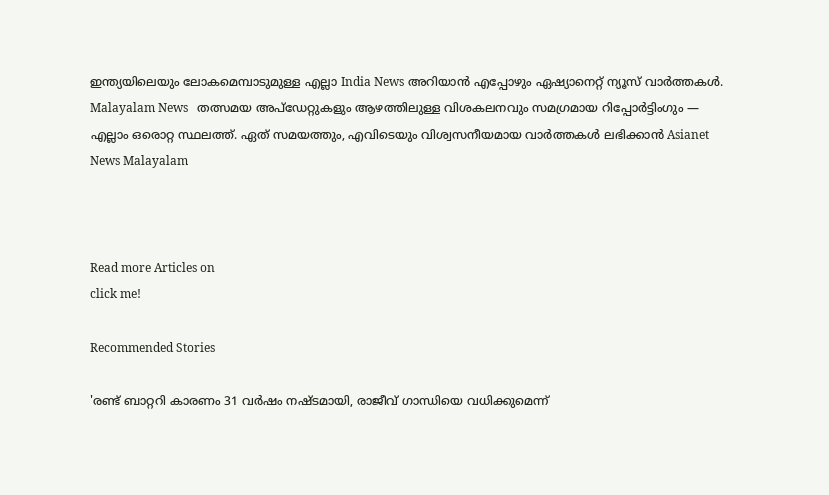ഇന്ത്യയിലെയും ലോകമെമ്പാടുമുള്ള എല്ലാ India News അറിയാൻ എപ്പോഴും ഏഷ്യാനെറ്റ് ന്യൂസ് വാർത്തകൾ. Malayalam News   തത്സമയ അപ്‌ഡേറ്റുകളും ആഴത്തിലുള്ള വിശകലനവും സമഗ്രമായ റിപ്പോർട്ടിംഗും — എല്ലാം ഒരൊറ്റ സ്ഥലത്ത്. ഏത് സമയത്തും, എവിടെയും വിശ്വസനീയമായ വാർത്തകൾ ലഭിക്കാൻ Asianet News Malayalam



Read more Articles on
click me!

Recommended Stories

'രണ്ട് ബാറ്ററി കാരണം 31 വർഷം നഷ്ടമായി, രാജീവ് ഗാന്ധിയെ വധിക്കുമെന്ന്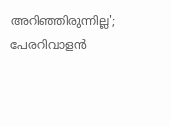അറിഞ്ഞിരുന്നില്ല'; പേരറിവാളൻ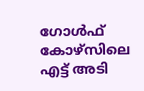ഗോൾഫ് കോഴ്സിലെ എട്ട് അടി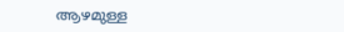ആഴമുള്ള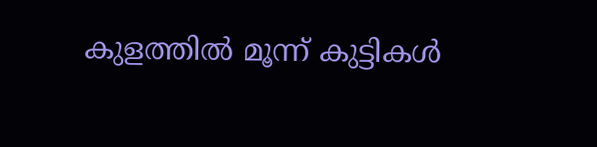കുളത്തിൽ മൂന്ന് കുട്ടികൾ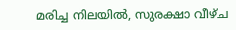മരിച്ച നിലയിൽ, സുരക്ഷാ വീഴ്ച